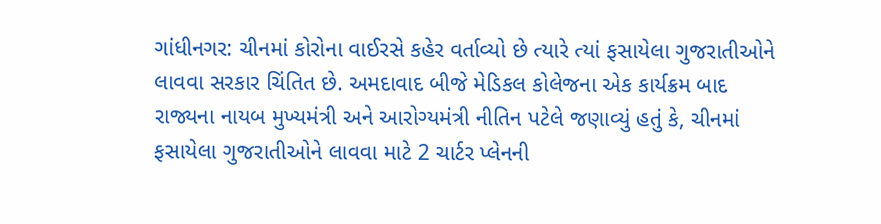ગાંધીનગર: ચીનમાં કોરોના વાઈરસે કહેર વર્તાવ્યો છે ત્યારે ત્યાં ફસાયેલા ગુજરાતીઓને લાવવા સરકાર ચિંતિત છે. અમદાવાદ બીજે મેડિકલ કોલેજના એક કાર્યક્રમ બાદ રાજ્યના નાયબ મુખ્યમંત્રી અને આરોગ્યમંત્રી નીતિન પટેલે જણાવ્યું હતું કે, ચીનમાં ફસાયેલા ગુજરાતીઓને લાવવા માટે 2 ચાર્ટર પ્લેનની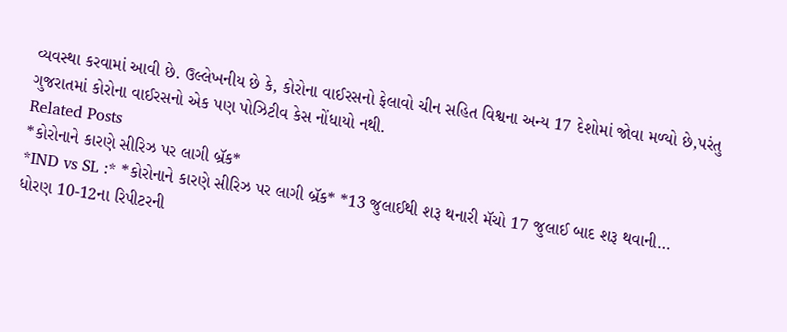વ્યવસ્થા કરવામાં આવી છે. ઉલ્લેખનીય છે કે, કોરોના વાઈરસનો ફેલાવો ચીન સહિત વિશ્વના અન્ય 17 દેશોમાં જોવા મળ્યો છે,પરંતુ ગુજરાતમાં કોરોના વાઈરસનો એક પણ પોઝિટીવ કેસ નોંધાયો નથી.
Related Posts
*કોરોનાને કારણે સીરિઝ પર લાગી બ્રૅક*
*IND vs SL :* *કોરોનાને કારણે સીરિઝ પર લાગી બ્રૅક* *13 જુલાઈથી શરૂ થનારી મૅચો 17 જુલાઈ બાદ શરૂ થવાની…
ધોરણ 10-12ના રિપીટરની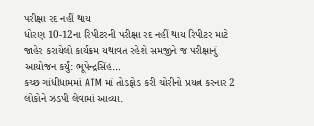પરીક્ષા રદ નહીં થાય
ધોરણ 10-12ના રિપીટરની પરીક્ષા રદ નહીં થાય રિપીટર માટે જાહેર કરાયેલો કાર્યક્રમ યથાવત રહેશે સમજીને જ પરીક્ષાનું આયોજન કર્યું: ભૂપેન્દ્રસિંહ…
કચ્છ ગાંધીધામમાં ATM માં તોડફોડ કરી ચોરીનો પ્રયત્ન કરનાર 2 લોકોને ઝડપી લેવામાં આવ્યા.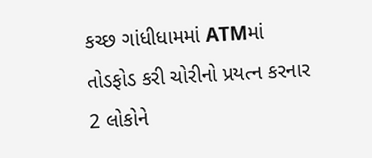કચ્છ ગાંધીધામમાં ATMમાં તોડફોડ કરી ચોરીનો પ્રયત્ન કરનાર 2 લોકોને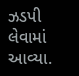ઝડપી લેવામાં આવ્યા.